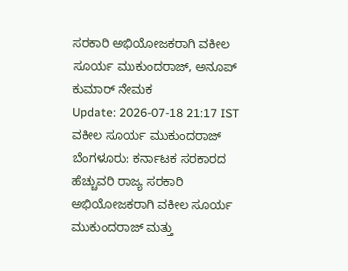ಸರಕಾರಿ ಅಭಿಯೋಜಕರಾಗಿ ವಕೀಲ ಸೂರ್ಯ ಮುಕುಂದರಾಜ್, ಅನೂಪ್ ಕುಮಾರ್ ನೇಮಕ
Update: 2026-07-18 21:17 IST
ವಕೀಲ ಸೂರ್ಯ ಮುಕುಂದರಾಜ್
ಬೆಂಗಳೂರು: ಕರ್ನಾಟಕ ಸರಕಾರದ ಹೆಚ್ಚುವರಿ ರಾಜ್ಯ ಸರಕಾರಿ ಅಭಿಯೋಜಕರಾಗಿ ವಕೀಲ ಸೂರ್ಯ ಮುಕುಂದರಾಜ್ ಮತ್ತು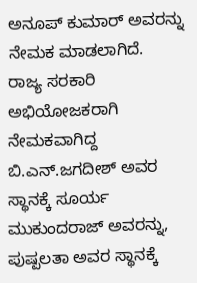ಅನೂಪ್ ಕುಮಾರ್ ಅವರನ್ನು ನೇಮಕ ಮಾಡಲಾಗಿದೆ.
ರಾಜ್ಯ ಸರಕಾರಿ ಅಭಿಯೋಜಕರಾಗಿ ನೇಮಕವಾಗಿದ್ದ ಬಿ.ಎನ್.ಜಗದೀಶ್ ಅವರ ಸ್ಥಾನಕ್ಕೆ ಸೂರ್ಯ ಮುಕುಂದರಾಜ್ ಅವರನ್ನು, ಪುಷ್ಪಲತಾ ಅವರ ಸ್ಥಾನಕ್ಕೆ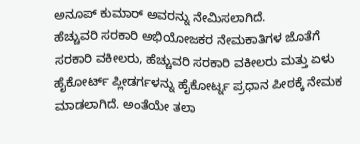ಅನೂಪ್ ಕುಮಾರ್ ಅವರನ್ನು ನೇಮಿಸಲಾಗಿದೆ.
ಹೆಚ್ಚುವರಿ ಸರಕಾರಿ ಅಭಿಯೋಜಕರ ನೇಮಕಾತಿಗಳ ಜೊತೆಗೆ ಸರಕಾರಿ ವಕೀಲರು, ಹೆಚ್ಚುವರಿ ಸರಕಾರಿ ವಕೀಲರು ಮತ್ತು ಏಳು ಹೈಕೋರ್ಟ್ ಪ್ಲೀಡರ್ಗಳನ್ನು ಹೈಕೋರ್ಟ್ನ ಪ್ರಧಾನ ಪೀಠಕ್ಕೆ ನೇಮಕ ಮಾಡಲಾಗಿದೆ. ಅಂತೆಯೇ ತಲಾ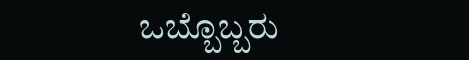ಒಬ್ಬೊಬ್ಬರು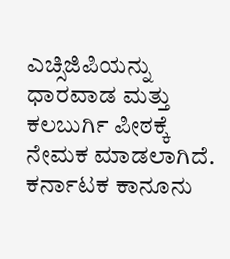ಎಚ್ಸಿಜಿಪಿಯನ್ನು ಧಾರವಾಡ ಮತ್ತು ಕಲಬುರ್ಗಿ ಪೀಠಕ್ಕೆ ನೇಮಕ ಮಾಡಲಾಗಿದೆ.
ಕರ್ನಾಟಕ ಕಾನೂನು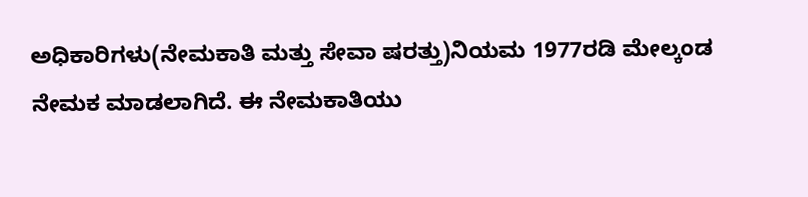ಅಧಿಕಾರಿಗಳು(ನೇಮಕಾತಿ ಮತ್ತು ಸೇವಾ ಷರತ್ತು)ನಿಯಮ 1977ರಡಿ ಮೇಲ್ಕಂಡ ನೇಮಕ ಮಾಡಲಾಗಿದೆ. ಈ ನೇಮಕಾತಿಯು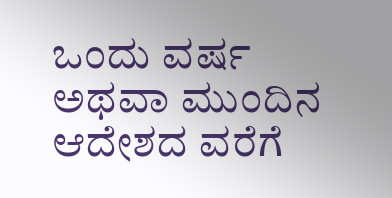ಒಂದು ವರ್ಷ ಅಥವಾ ಮುಂದಿನ ಆದೇಶದ ವರೆಗೆ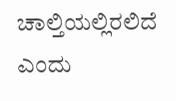ಚಾಲ್ತಿಯಲ್ಲಿರಲಿದೆ ಎಂದು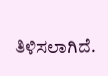ತಿಳಿಸಲಾಗಿದೆ.